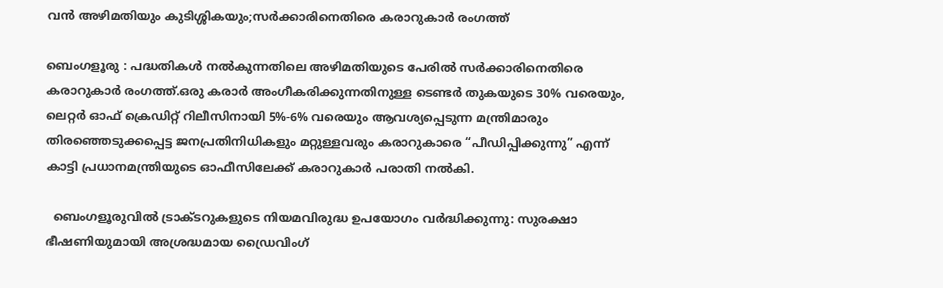വൻ അഴിമതിയും കുടിശ്ശികയും;സർക്കാരിനെതിരെ കരാറുകാർ രംഗത്ത്

ബെംഗളൂരു : പദ്ധതികൾ നൽകുന്നതിലെ അഴിമതിയുടെ പേരിൽ സർക്കാരിനെതിരെ കരാറുകാർ രംഗത്ത്.ഒരു കരാർ അംഗീകരിക്കുന്നതിനുള്ള ടെണ്ടർ തുകയുടെ 30% വരെയും, ലെറ്റർ ഓഫ് ക്രെഡിറ്റ് റിലീസിനായി 5%-6% വരെയും ആവശ്യപ്പെടുന്ന മന്ത്രിമാരും തിരഞ്ഞെടുക്കപ്പെട്ട ജനപ്രതിനിധികളും മറ്റുള്ളവരും കരാറുകാരെ “പീഡിപ്പിക്കുന്നു” എന്ന് കാട്ടി പ്രധാനമന്ത്രിയുടെ ഓഫീസിലേക്ക് കരാറുകാർ പരാതി നൽകി.

  ബെംഗളൂരുവിൽ ട്രാക്ടറുകളുടെ നിയമവിരുദ്ധ ഉപയോഗം വർദ്ധിക്കുന്നു: സുരക്ഷാ ഭീഷണിയുമായി അശ്രദ്ധമായ ഡ്രൈവിംഗ്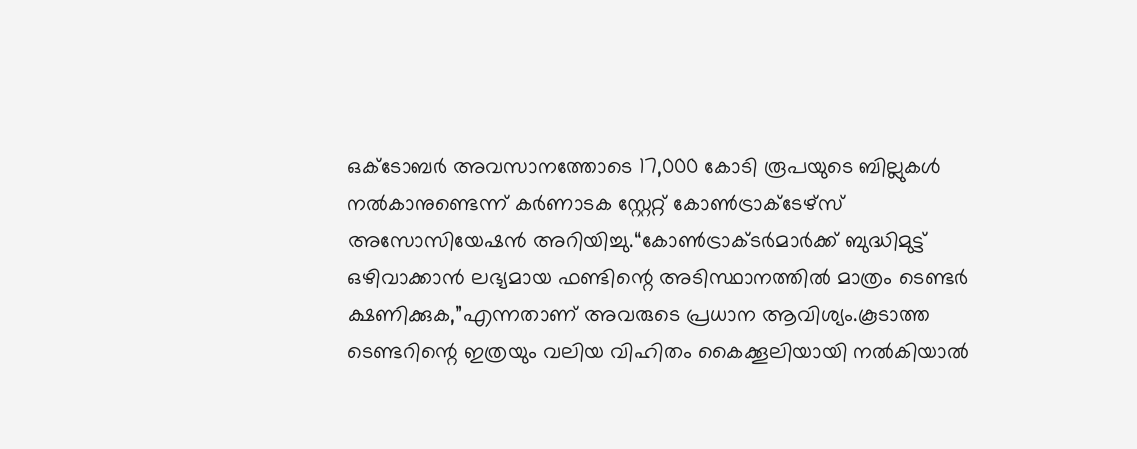ഒക്‌ടോബർ അവസാനത്തോടെ 17,000 കോടി രൂപയുടെ ബില്ലുകൾ നൽകാനുണ്ടെന്ന് കർണാടക സ്റ്റേറ്റ് കോൺട്രാക്ടേഴ്‌സ് അസോസിയേഷൻ അറിയിച്ചു.“കോൺട്രാക്ടർമാർക്ക് ബുദ്ധിമുട്ട് ഒഴിവാക്കാൻ ലഭ്യമായ ഫണ്ടിന്റെ അടിസ്ഥാനത്തിൽ മാത്രം ടെണ്ടർ ക്ഷണിക്കുക,”എന്നതാണ് അവരുടെ പ്രധാന ആവിശ്യം.കൂടാത്ത ടെണ്ടറിന്റെ ഇത്രയും വലിയ വിഹിതം കൈക്കൂലിയായി നൽകിയാൽ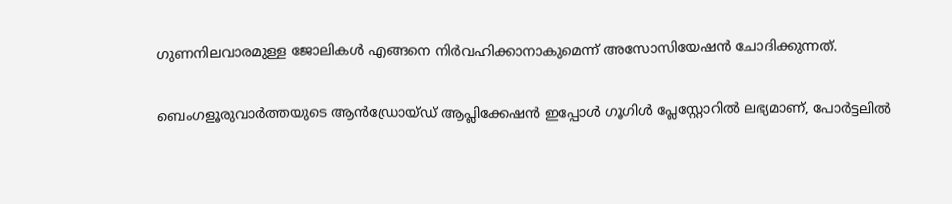ഗുണനിലവാരമുള്ള ജോലികൾ എങ്ങനെ നിർവഹിക്കാനാകുമെന്ന് അസോസിയേഷൻ ചോദിക്കുന്നത്.

ബെംഗളൂരുവാർത്തയുടെ ആൻഡ്രോയ്ഡ് ആപ്ലിക്കേഷൻ ഇപ്പോൾ ഗൂഗിൾ പ്ലേസ്റ്റോറിൽ ലഭ്യമാണ്, പോർട്ടലിൽ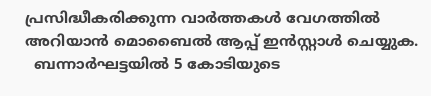പ്രസിദ്ധീകരിക്കുന്ന വാർത്തകൾ വേഗത്തിൽ അറിയാൻ മൊബൈൽ ആപ്പ് ഇൻസ്റ്റാൾ ചെയ്യുക.
  ബന്നാർഘട്ടയിൽ 5 കോടിയുടെ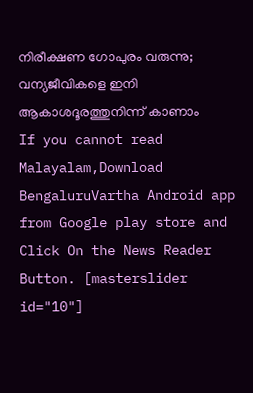നിരീക്ഷണ ഗോപുരം വരുന്നു; വന്യജീവികളെ ഇനി ആകാശദൂരത്തുനിന്ന് കാണാം
If you cannot read Malayalam,Download BengaluruVartha Android app from Google play store and Click On the News Reader Button. [masterslider id="10"]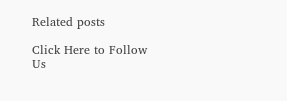Related posts

Click Here to Follow Us